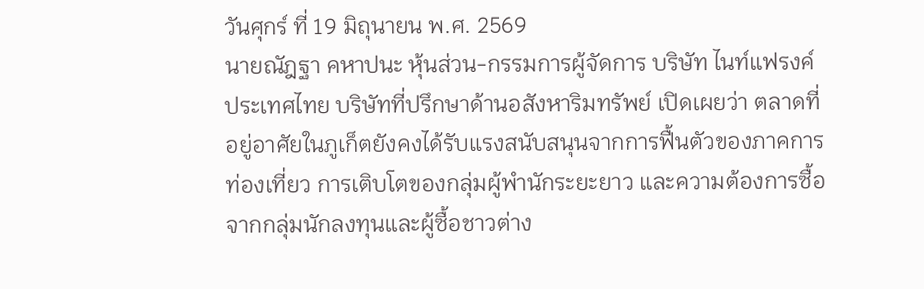วันศุกร์ ที่ 19 มิถุนายน พ.ศ. 2569
นายณัฎฐา คหาปนะ หุ้นส่วน-กรรมการผู้จัดการ บริษัท ไนท์แฟรงค์ ประเทศไทย บริษัทที่ปรึกษาด้านอสังหาริมทรัพย์ เปิดเผยว่า ตลาดที่อยู่อาศัยในภูเก็ตยังคงได้รับแรงสนับสนุนจากการฟื้นตัวของภาคการท่องเที่ยว การเติบโตของกลุ่มผู้พำนักระยะยาว และความต้องการซื้อจากกลุ่มนักลงทุนและผู้ซื้อชาวต่าง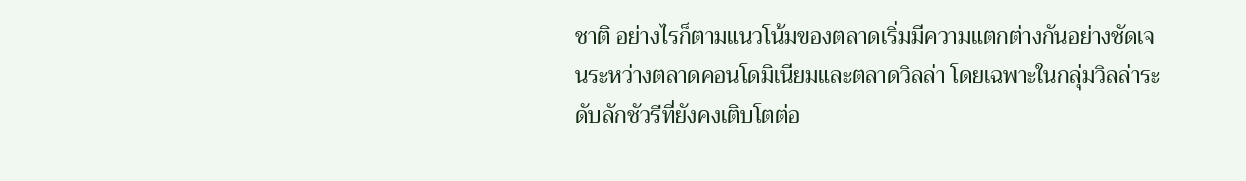ชาติ อย่างไรก็ตามแนวโน้มของตลาดเริ่มมีความแตกต่างกันอย่างชัดเจนระหว่างตลาดคอนโดมิเนียมและตลาดวิลล่า โดยเฉพาะในกลุ่มวิลล่าระดับลักชัวรีที่ยังคงเติบโตต่อ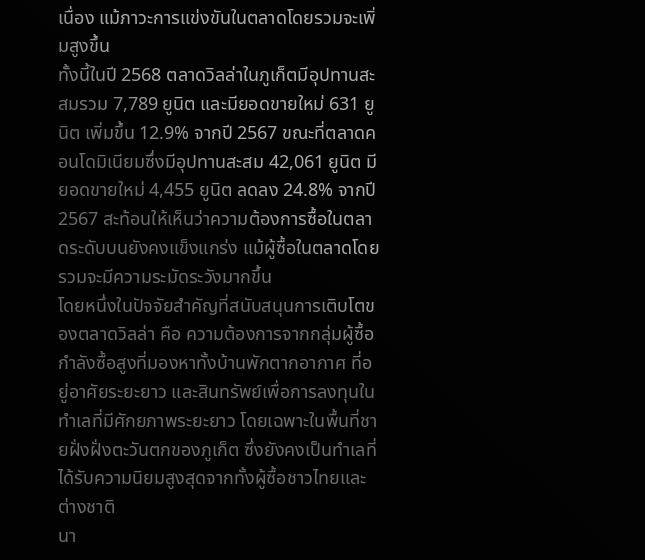เนื่อง แม้ภาวะการแข่งขันในตลาดโดยรวมจะเพิ่มสูงขึ้น
ทั้งนี้ในปี 2568 ตลาดวิลล่าในภูเก็ตมีอุปทานสะสมรวม 7,789 ยูนิต และมียอดขายใหม่ 631 ยูนิต เพิ่มขึ้น 12.9% จากปี 2567 ขณะที่ตลาดคอนโดมิเนียมซึ่งมีอุปทานสะสม 42,061 ยูนิต มียอดขายใหม่ 4,455 ยูนิต ลดลง 24.8% จากปี 2567 สะท้อนให้เห็นว่าความต้องการซื้อในตลาดระดับบนยังคงแข็งแกร่ง แม้ผู้ซื้อในตลาดโดยรวมจะมีความระมัดระวังมากขึ้น
โดยหนึ่งในปัจจัยสำคัญที่สนับสนุนการเติบโตของตลาดวิลล่า คือ ความต้องการจากกลุ่มผู้ซื้อกำลังซื้อสูงที่มองหาทั้งบ้านพักตากอากาศ ที่อยู่อาศัยระยะยาว และสินทรัพย์เพื่อการลงทุนในทำเลที่มีศักยภาพระยะยาว โดยเฉพาะในพื้นที่ชายฝั่งฝั่งตะวันตกของภูเก็ต ซึ่งยังคงเป็นทำเลที่ได้รับความนิยมสูงสุดจากทั้งผู้ซื้อชาวไทยและต่างชาติ
นา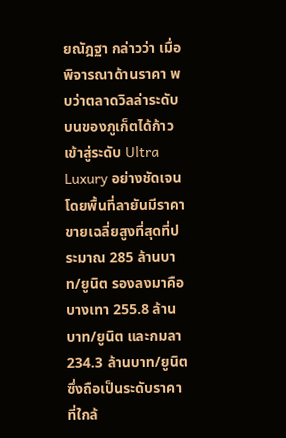ยณัฎฐา กล่าวว่า เมื่อพิจารณาด้านราคา พบว่าตลาดวิลล่าระดับบนของภูเก็ตได้ก้าวเข้าสู่ระดับ Ultra Luxury อย่างชัดเจน โดยพื้นที่ลายันมีราคาขายเฉลี่ยสูงที่สุดที่ประมาณ 285 ล้านบาท/ยูนิต รองลงมาคือบางเทา 255.8 ล้านบาท/ยูนิต และกมลา 234.3 ล้านบาท/ยูนิต ซึ่งถือเป็นระดับราคาที่ใกล้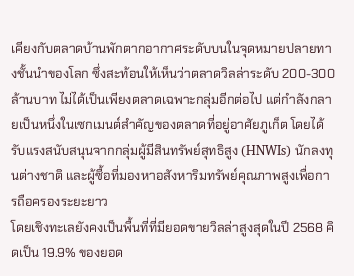เคียงกับตลาดบ้านพักตากอากาศระดับบนในจุดหมายปลายทางชั้นนำของโลก ซึ่งสะท้อนให้เห็นว่าตลาดวิลล่าระดับ 200-300 ล้านบาท ไม่ได้เป็นเพียงตลาดเฉพาะกลุ่มอีกต่อไป แต่กำลังกลายเป็นหนึ่งในเซกเมนต์สำคัญของตลาดที่อยู่อาศัยภูเก็ต โดยได้รับแรงสนับสนุนจากกลุ่มผู้มีสินทรัพย์สุทธิสูง (HNWIs) นักลงทุนต่างชาติ และผู้ซื้อที่มองหาอสังหาริมทรัพย์คุณภาพสูงเพื่อการถือครองระยะยาว
โดยเชิงทะเลยังคงเป็นพื้นที่ที่มียอดขายวิลล่าสูงสุดในปี 2568 คิดเป็น 19.9% ของยอด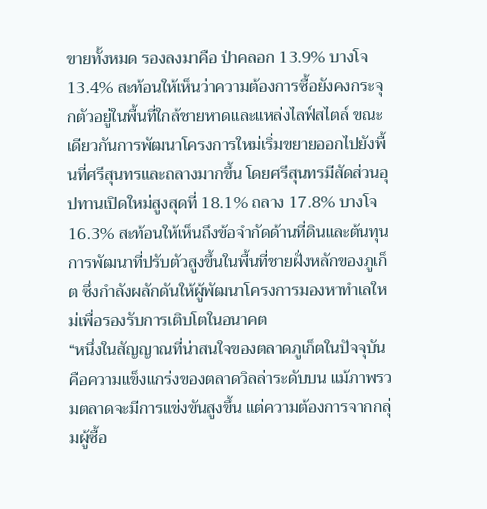ขายทั้งหมด รองลงมาคือ ป่าคลอก 13.9% บางโจ 13.4% สะท้อนให้เห็นว่าความต้องการซื้อยังคงกระจุกตัวอยู่ในพื้นที่ใกล้ชายหาดและแหล่งไลฟ์สไตล์ ขณะเดียวกันการพัฒนาโครงการใหม่เริ่มขยายออกไปยังพื้นที่ศรีสุนทรและถลางมากขึ้น โดยศรีสุนทรมีสัดส่วนอุปทานเปิดใหม่สูงสุดที่ 18.1% ถลาง 17.8% บางโจ 16.3% สะท้อนให้เห็นถึงข้อจำกัดด้านที่ดินและต้นทุนการพัฒนาที่ปรับตัวสูงขึ้นในพื้นที่ชายฝั่งหลักของภูเก็ต ซึ่งกำลังผลักดันให้ผู้พัฒนาโครงการมองหาทำเลใหม่เพื่อรองรับการเติบโตในอนาคต
“หนึ่งในสัญญาณที่น่าสนใจของตลาดภูเก็ตในปัจจุบัน คือความแข็งแกร่งของตลาดวิลล่าระดับบน แม้ภาพรวมตลาดจะมีการแข่งขันสูงขึ้น แต่ความต้องการจากกลุ่มผู้ซื้อ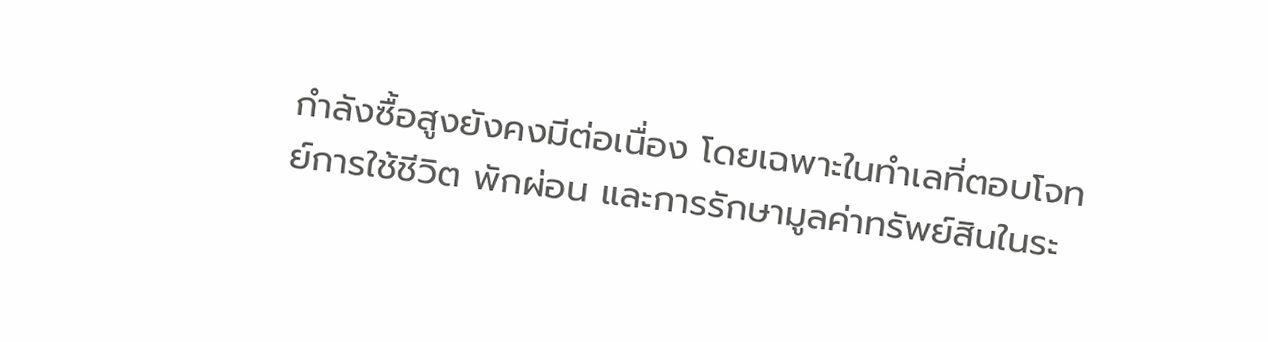กำลังซื้อสูงยังคงมีต่อเนื่อง โดยเฉพาะในทำเลที่ตอบโจทย์การใช้ชีวิต พักผ่อน และการรักษามูลค่าทรัพย์สินในระ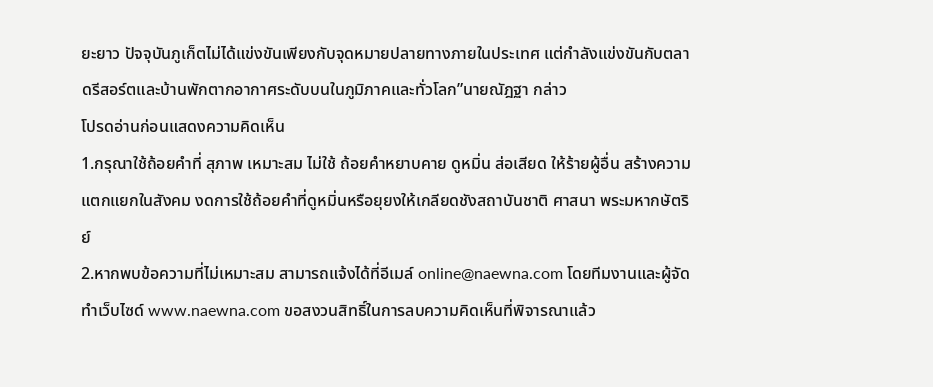ยะยาว ปัจจุบันภูเก็ตไม่ได้แข่งขันเพียงกับจุดหมายปลายทางภายในประเทศ แต่กำลังแข่งขันกับตลาดรีสอร์ตและบ้านพักตากอากาศระดับบนในภูมิภาคและทั่วโลก”นายณัฎฐา กล่าว
โปรดอ่านก่อนแสดงความคิดเห็น
1.กรุณาใช้ถ้อยคำที่ สุภาพ เหมาะสม ไม่ใช้ ถ้อยคำหยาบคาย ดูหมิ่น ส่อเสียด ให้ร้ายผู้อื่น สร้างความแตกแยกในสังคม งดการใช้ถ้อยคำที่ดูหมิ่นหรือยุยงให้เกลียดชังสถาบันชาติ ศาสนา พระมหากษัตริย์
2.หากพบข้อความที่ไม่เหมาะสม สามารถแจ้งได้ที่อีเมล์ online@naewna.com โดยทีมงานและผู้จัดทำเว็บไซด์ www.naewna.com ขอสงวนสิทธิ์ในการลบความคิดเห็นที่พิจารณาแล้ว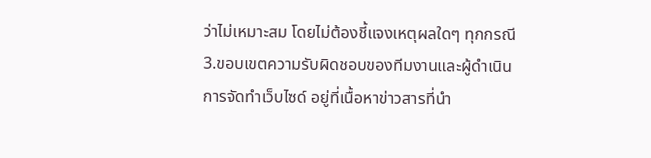ว่าไม่เหมาะสม โดยไม่ต้องชี้แจงเหตุผลใดๆ ทุกกรณี
3.ขอบเขตความรับผิดชอบของทีมงานและผู้ดำเนินการจัดทำเว็บไซด์ อยู่ที่เนื้อหาข่าวสารที่นำ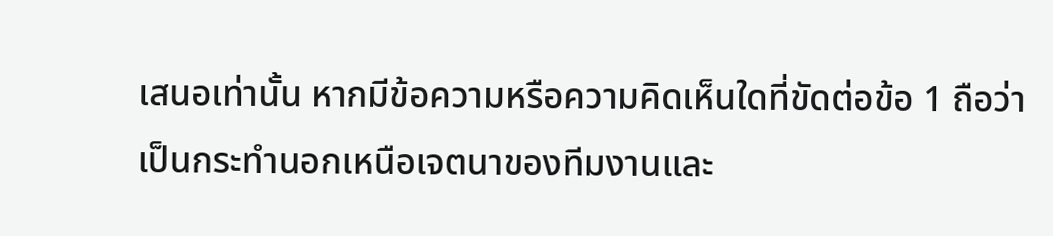เสนอเท่านั้น หากมีข้อความหรือความคิดเห็นใดที่ขัดต่อข้อ 1 ถือว่าเป็นกระทำนอกเหนือเจตนาของทีมงานและ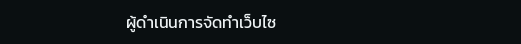ผู้ดำเนินการจัดทำเว็บไซ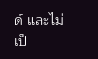ด์ และไม่เป็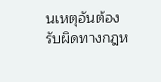นเหตุอันต้องรับผิดทางกฎห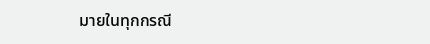มายในทุกกรณี